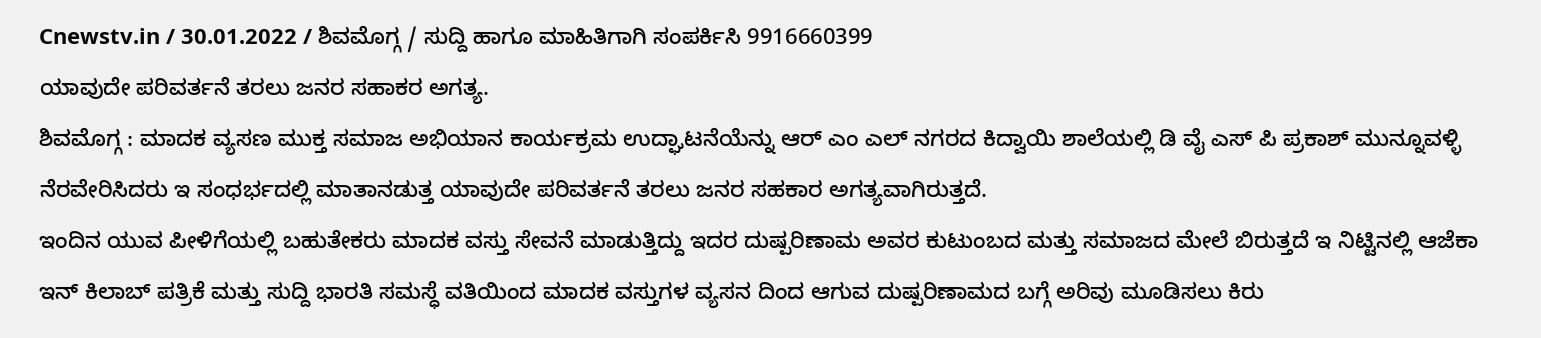Cnewstv.in / 30.01.2022 / ಶಿವಮೊಗ್ಗ / ಸುದ್ದಿ ಹಾಗೂ ಮಾಹಿತಿಗಾಗಿ ಸಂಪರ್ಕಿಸಿ 9916660399
ಯಾವುದೇ ಪರಿವರ್ತನೆ ತರಲು ಜನರ ಸಹಾಕರ ಅಗತ್ಯ.
ಶಿವಮೊಗ್ಗ : ಮಾದಕ ವ್ಯಸಣ ಮುಕ್ತ ಸಮಾಜ ಅಭಿಯಾನ ಕಾರ್ಯಕ್ರಮ ಉದ್ಘಾಟನೆಯೆನ್ನು ಆರ್ ಎಂ ಎಲ್ ನಗರದ ಕಿದ್ವಾಯಿ ಶಾಲೆಯಲ್ಲಿ ಡಿ ವೈ ಎಸ್ ಪಿ ಪ್ರಕಾಶ್ ಮುನ್ನೂವಳ್ಳಿ ನೆರವೇರಿಸಿದರು ಇ ಸಂಧರ್ಭದಲ್ಲಿ ಮಾತಾನಡುತ್ತ ಯಾವುದೇ ಪರಿವರ್ತನೆ ತರಲು ಜನರ ಸಹಕಾರ ಅಗತ್ಯವಾಗಿರುತ್ತದೆ.
ಇಂದಿನ ಯುವ ಪೀಳಿಗೆಯಲ್ಲಿ ಬಹುತೇಕರು ಮಾದಕ ವಸ್ತು ಸೇವನೆ ಮಾಡುತ್ತಿದ್ದು ಇದರ ದುಷ್ಪರಿಣಾಮ ಅವರ ಕುಟುಂಬದ ಮತ್ತು ಸಮಾಜದ ಮೇಲೆ ಬಿರುತ್ತದೆ ಇ ನಿಟ್ಟಿನಲ್ಲಿ ಆಜೆಕಾ ಇನ್ ಕಿಲಾಬ್ ಪತ್ರಿಕೆ ಮತ್ತು ಸುದ್ದಿ ಭಾರತಿ ಸಮಸ್ಧೆ ವತಿಯಿಂದ ಮಾದಕ ವಸ್ತುಗಳ ವ್ಯಸನ ದಿಂದ ಆಗುವ ದುಷ್ಪರಿಣಾಮದ ಬಗ್ಗೆ ಅರಿವು ಮೂಡಿಸಲು ಕಿರು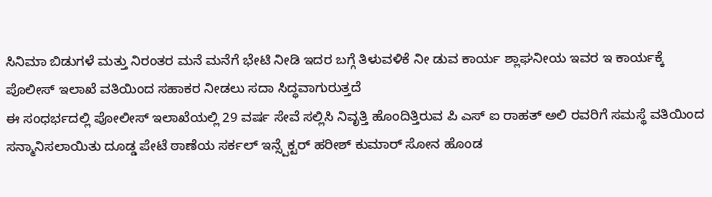ಸಿನಿಮಾ ಬಿಡುಗಳೆ ಮತ್ತು ನಿರಂತರ ಮನೆ ಮನೆಗೆ ಭೇಟಿ ನೀಡಿ ಇದರ ಬಗ್ಗೆ ತಿಳುವಳಿಕೆ ನೀ ಡುವ ಕಾರ್ಯ ಶ್ಲಾಘನೀಯ ಇವರ ಇ ಕಾರ್ಯಕ್ಕೆ ಪೊಲೀಸ್ ಇಲಾಖೆ ವತಿಯಿಂದ ಸಹಾಕರ ನೀಡಲು ಸದಾ ಸಿದ್ಧವಾಗುರುತ್ತದೆ
ಈ ಸಂಧರ್ಭದಲ್ಲಿ ಪೋಲೀಸ್ ಇಲಾಖೆಯಲ್ಲಿ 29 ವರ್ಷ ಸೇವೆ ಸಲ್ಲಿಸಿ ನಿವೃತ್ತಿ ಹೊಂದಿತ್ತಿರುವ ಪಿ ಎಸ್ ಐ ರಾಹತ್ ಅಲಿ ರವರಿಗೆ ಸಮಸ್ಥೆ ವತಿಯಿಂದ ಸನ್ಮಾನಿಸಲಾಯಿತು ದೂಡ್ಡ ಪೇಟೆ ಠಾಣೆಯ ಸರ್ಕಲ್ ಇನ್ಸ್ಪೆಕ್ಟರ್ ಹರೀಶ್ ಕುಮಾರ್ ಸೋನ ಹೊಂಡ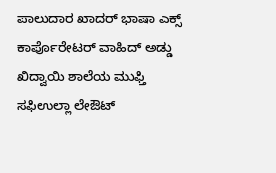ಪಾಲುದಾರ ಖಾದರ್ ಭಾಷಾ ಎಕ್ಸ್ ಕಾರ್ಪೊರೇಟರ್ ವಾಹಿದ್ ಅಡ್ಡು ಖಿದ್ವಾಯಿ ಶಾಲೆಯ ಮುಫ್ತಿ ಸಫಿಉಲ್ಲಾ ಲೇಔಟ್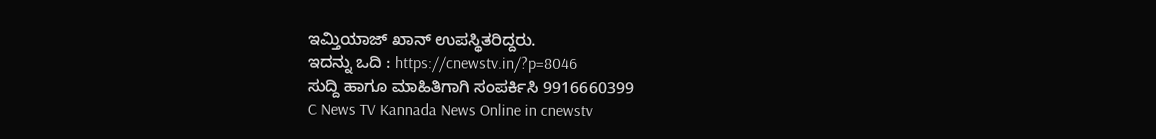ಇಮ್ತಿಯಾಜ್ ಖಾನ್ ಉಪಸ್ಥಿತರಿದ್ದರು.
ಇದನ್ನು ಒದಿ : https://cnewstv.in/?p=8046
ಸುದ್ದಿ ಹಾಗೂ ಮಾಹಿತಿಗಾಗಿ ಸಂಪರ್ಕಿಸಿ 9916660399
C News TV Kannada News Online in cnewstv